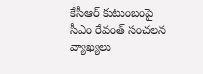కేసీఆర్ కుటుంబంపై సీఎం రేవంత్ సంచలన వ్యాఖ్యలు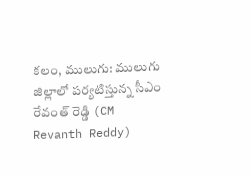కలం, ములుగు: ములుగు జిల్లాలో పర్యటిస్తున్న సీఎం రేవంత్ రెడ్డి (CM Revanth Reddy)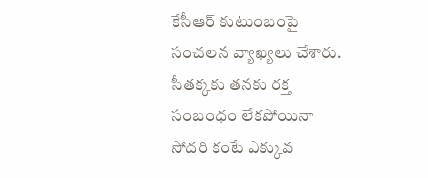కేసీఆర్ కుటుంబంపై సంచలన వ్యాఖ్యలు చేశారు. సీతక్కకు తనకు రక్త సంబంధం లేకపోయినా సోదరి కంటే ఎక్కువ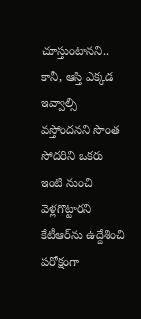చూస్తుంటానని.. కానీ, ఆస్తి ఎక్కడ ఇవ్వాల్సి వస్తోందనని సొంత సోదరిని ఒకరు ఇంటి నుంచి వెళ్లగొట్టారని కేటీఆర్‌ను ఉద్దేశించి పరోక్షంగా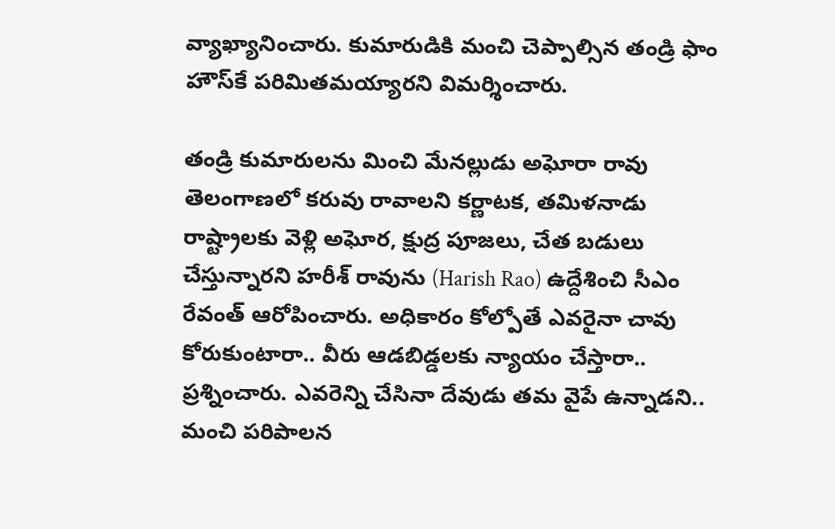వ్యాఖ్యానించారు. కుమారుడికి మంచి చెప్పాల్సిన తండ్రి ఫాం హౌస్‌కే పరిమితమయ్యారని విమర్శించారు.

తండ్రి కుమారులను మించి మేనల్లుడు అఘోరా రావు తెలంగాణలో కరువు రావాలని కర్ణాటక, తమిళనాడు రాష్ట్రాలకు వెళ్లి అఘోర, క్షుద్ర పూజలు, చేత బడులు చేస్తున్నారని హరీశ్ రావును (Harish Rao) ఉద్దేశించి సీఎం రేవంత్ ఆరోపించారు. అధికారం కోల్పోతే ఎవరైనా చావు కోరుకుంటారా.. వీరు ఆడబిడ్డలకు న్యాయం చేస్తారా.. ప్రశ్నించారు. ఎవరెన్ని చేసినా దేవుడు తమ వైపే ఉన్నాడని.. మంచి పరిపాలన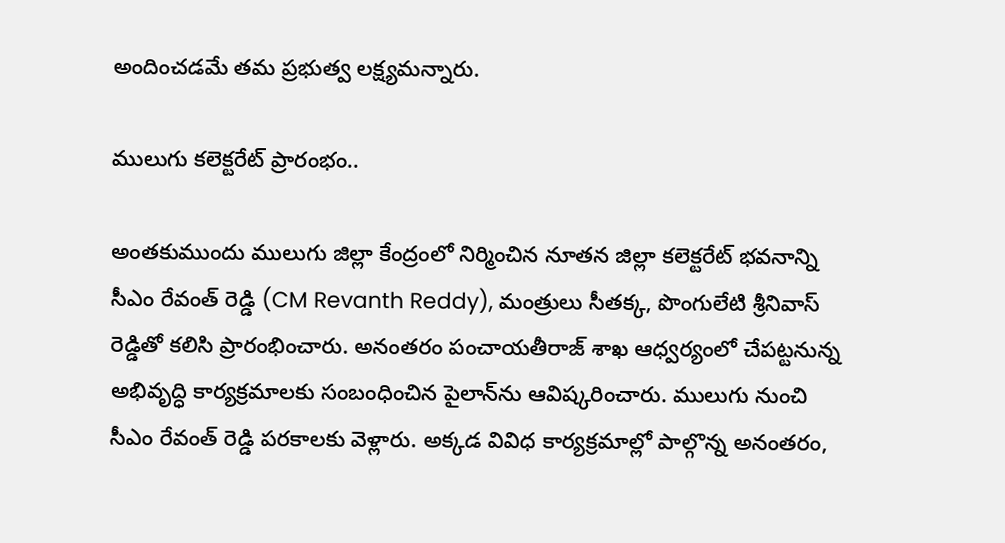అందించడమే తమ ప్రభుత్వ లక్ష్యమన్నారు.

ములుగు కలెక్టరేట్‌ ప్రారంభం..

అంతకుముందు ములుగు జిల్లా కేంద్రంలో నిర్మించిన నూతన జిల్లా కలెక్టరేట్‌ భవనాన్ని సీఎం రేవంత్ రెడ్డి (CM Revanth Reddy), మంత్రులు సీతక్క, పొంగులేటి శ్రీనివాస్ రెడ్డితో కలిసి ప్రారంభించారు. అనంతరం పంచాయతీరాజ్‌ శాఖ ఆధ్వర్యంలో చేపట్టనున్న అభివృద్ధి కార్యక్రమాలకు సంబంధించిన పైలాన్‌ను ఆవిష్కరించారు. ములుగు నుంచి సీఎం రేవంత్ రెడ్డి పరకాలకు వెళ్లారు. అక్కడ వివిధ కార్యక్రమాల్లో పాల్గొన్న అనంతరం,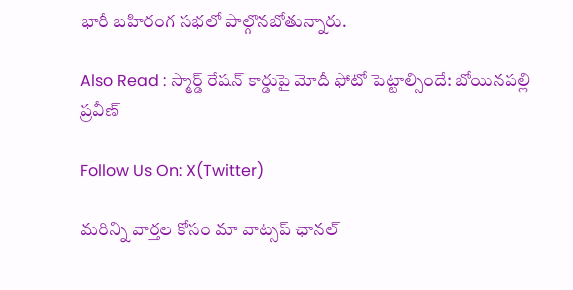భారీ బహిరంగ సభలో పాల్గొనబోతున్నారు.

Also Read : స్మార్డ్ రేష‌న్ కార్డుపై మోదీ ఫోటో పెట్టాల్సిందే: బోయినపల్లి ప్రవీణ్

Follow Us On: X(Twitter)

మ‌రిన్ని వార్త‌ల కోసం మా వాట్స‌ప్ ఛాన‌ల్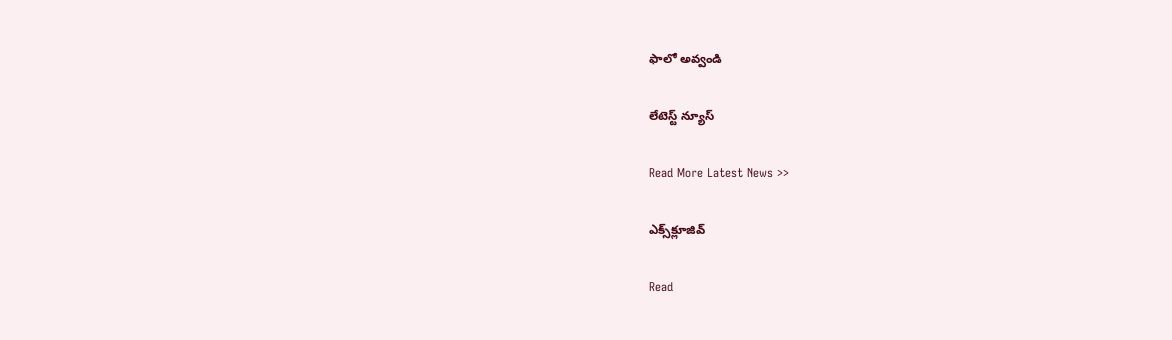ఫాలో అవ్వండి

లేటెస్ట్ న్యూస్‌

Read More Latest News >>

ఎక్స్‌క్లూజివ్‌

Read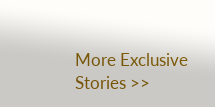More Exclusive Stories >>